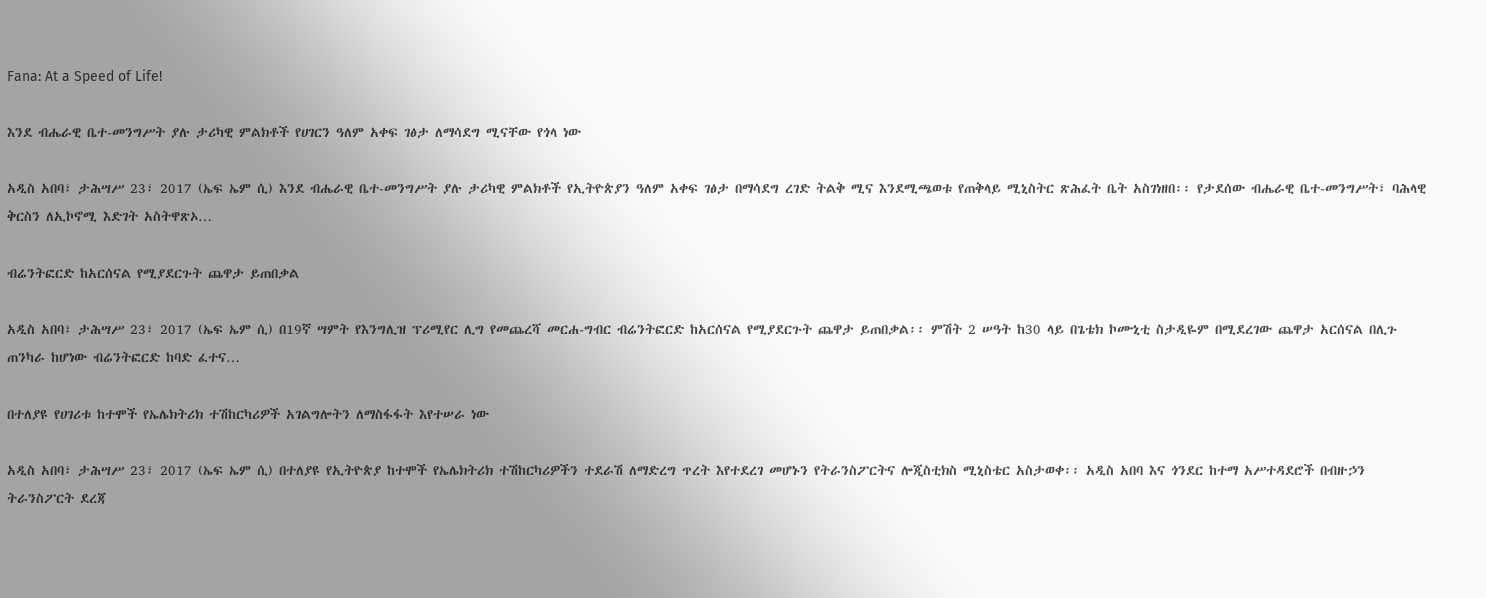Fana: At a Speed of Life!

እንደ ብሔራዊ ቤተ-መንግሥት ያሉ ታሪካዊ ምልክቶች የሀገርን ዓለም አቀፍ ገፅታ ለማሳደግ ሚናቸው የጎላ ነው

አዲስ አበባ፣ ታሕሣሥ 23፣ 2017 (ኤፍ ኤም ሲ) እንደ ብሔራዊ ቤተ-መንግሥት ያሉ ታሪካዊ ምልክቶች የኢትዮጵያን ዓለም አቀፍ ገፅታ በማሳደግ ረገድ ትልቅ ሚና እንደሚጫወቱ የጠቅላይ ሚኒስትር ጽሕፈት ቤት አስገነዘበ፡፡ የታደሰው ብሔራዊ ቤተ-መንግሥት፣ ባሕላዊ ቅርስን ለኢኮኖሚ እድገት አስትዋጽኦ…

ብሬንትፎርድ ከአርሰናል የሚያደርጉት ጨዋታ ይጠበቃል

አዲስ አበባ፣ ታሕሣሥ 23፣ 2017 (ኤፍ ኤም ሲ) በ19ኛ ሣምት የእንግሊዝ ፕሪሚየር ሊግ የመጨረሻ መርሐ-ግብር ብሬንትፎርድ ከአርሰናል የሚያደርጉት ጨዋታ ይጠበቃል፡፡ ምሽት 2 ሠዓት ከ30 ላይ በጌቴክ ኮሙኒቲ ስታዲዬም በሚደረገው ጨዋታ አርሰናል በሊጉ ጠንካራ ከሆነው ብሬንትፎርድ ከባድ ፈተና…

በተለያዩ የሀገሪቱ ከተሞች የኤሌክትሪክ ተሽከርካሪዎች አገልግሎትን ለማስፋፋት እየተሠራ ነው

አዲስ አበባ፣ ታሕሣሥ 23፣ 2017 (ኤፍ ኤም ሲ) በተለያዩ የኢትዮጵያ ከተሞች የኤሌክትሪክ ተሽከርካሪዎችን ተደራሽ ለማድረግ ጥረት እየተደረገ መሆኑን የትራንስፖርትና ሎጂስቲክስ ሚኒስቴር አስታወቀ፡፡ አዲስ አበባ እና ጎንደር ከተማ አሥተዳደሮች በብዙኃን ትራንስፖርት ደረጃ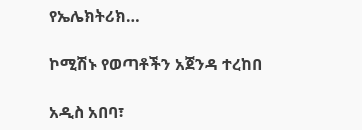የኤሌክትሪክ…

ኮሚሽኑ የወጣቶችን አጀንዳ ተረከበ

አዲስ አበባ፣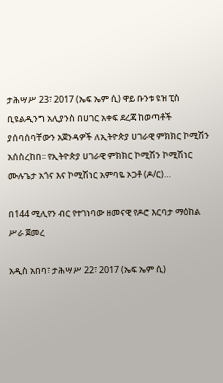ታሕሣሥ 23፣ 2017 (ኤፍ ኤም ሲ) ዋይ ቡንቱ ዩዝ ፒስ ቢዩልዲንግ አሊያንስ በሀገር አቀፍ ደረጃ ከወጣቶች ያሰባሰባቸውን አጀንዳዎች ለኢትዮጵያ ሀገራዊ ምክክር ኮሚሽን አሰስረከበ፡፡ የኢትዮጵያ ሀገራዊ ምክክር ኮሚሽን ኮሚሽነር ሙሉጌታ አጎና እና ኮሚሽነር አምባዬ ኦጋቶ (ዶ/ር)…

በ144 ሚሊየን ብር የተገነባው ዘመናዊ የዶሮ እርባታ ማዕከል ሥራ ጀመረ

አዲስ አበባ፣ ታሕሣሥ 22፣ 2017 (ኤፍ ኤም ሲ)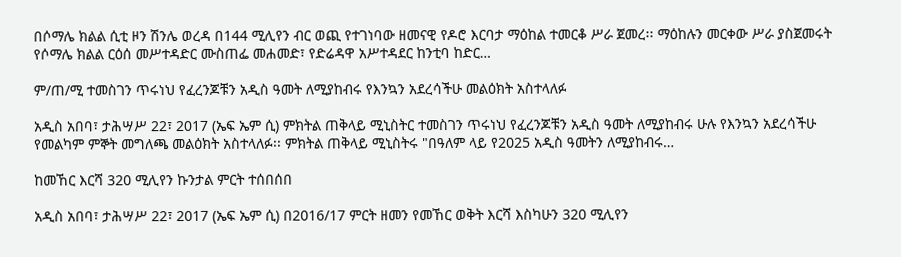በሶማሌ ክልል ሲቲ ዞን ሽንሌ ወረዳ በ144 ሚሊየን ብር ወጪ የተገነባው ዘመናዊ የዶሮ እርባታ ማዕከል ተመርቆ ሥራ ጀመረ፡፡ ማዕከሉን መርቀው ሥራ ያስጀመሩት የሶማሌ ክልል ርዕሰ መሥተዳድር ሙስጠፌ መሐመድ፣ የድሬዳዋ አሥተዳደር ከንቲባ ከድር…

ም/ጠ/ሚ ተመስገን ጥሩነህ የፈረንጆቹን አዲስ ዓመት ለሚያከብሩ የእንኳን አደረሳችሁ መልዕክት አስተላለፉ

አዲስ አበባ፣ ታሕሣሥ 22፣ 2017 (ኤፍ ኤም ሲ) ምክትል ጠቅላይ ሚኒስትር ተመስገን ጥሩነህ የፈረንጆቹን አዲስ ዓመት ለሚያከብሩ ሁሉ የእንኳን አደረሳችሁ የመልካም ምኞት መግለጫ መልዕክት አስተላለፉ፡፡ ምክትል ጠቅላይ ሚኒስትሩ "በዓለም ላይ የ2025 አዲስ ዓመትን ለሚያከብሩ…

ከመኸር እርሻ 320 ሚሊየን ኩንታል ምርት ተሰበሰበ

አዲስ አበባ፣ ታሕሣሥ 22፣ 2017 (ኤፍ ኤም ሲ) በ2016/17 ምርት ዘመን የመኸር ወቅት እርሻ እስካሁን 320 ሚሊየን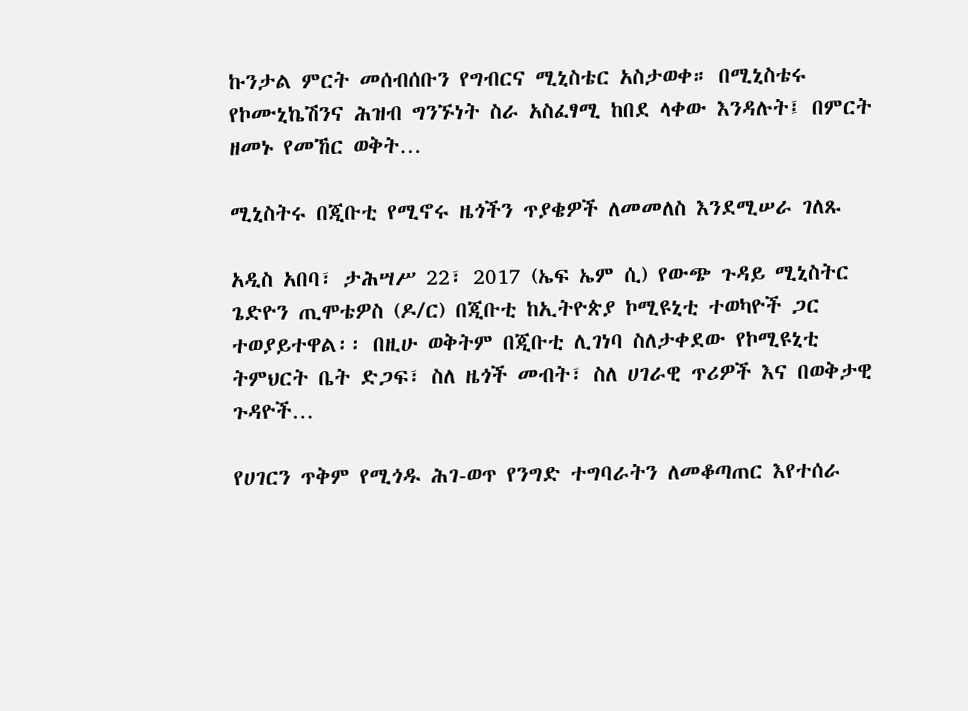ኩንታል ምርት መሰብሰቡን የግብርና ሚኒስቴር አስታወቀ። በሚኒስቴሩ የኮሙኒኬሽንና ሕዝብ ግንኙነት ስራ አስፈፃሚ ከበደ ላቀው እንዳሉት፤ በምርት ዘመኑ የመኸር ወቅት…

ሚኒስትሩ በጂቡቲ የሚኖሩ ዜጎችን ጥያቄዎች ለመመለስ እንደሚሠራ ገለጹ

አዲስ አበባ፣ ታሕሣሥ 22፣ 2017 (ኤፍ ኤም ሲ) የውጭ ጉዳይ ሚኒስትር ጌድዮን ጢሞቴዎስ (ዶ/ር) በጂቡቲ ከኢትዮጵያ ኮሚዩኒቲ ተወካዮች ጋር ተወያይተዋል፡፡ በዚሁ ወቅትም በጂቡቲ ሊገነባ ስለታቀደው የኮሚዩኒቲ ትምህርት ቤት ድጋፍ፣ ስለ ዜጎች መብት፣ ስለ ሀገራዊ ጥሪዎች እና በወቅታዊ ጉዳዮች…

የሀገርን ጥቅም የሚጎዱ ሕገ-ወጥ የንግድ ተግባራትን ለመቆጣጠር እየተሰራ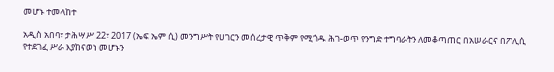መሆኑ ተመላከተ

አዲስ አበባ፣ ታሕሣሥ 22፣ 2017 (ኤፍ ኤም ሲ) መንግሥት የሀገርን መሰረታዊ ጥቅም የሚጎዱ ሕገ-ወጥ የንግድ ተግባራትን ለመቆጣጠር በአሠራርና በፖሊሲ የተደገፈ ሥራ እያከናወነ መሆኑን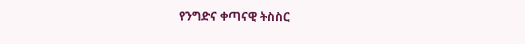የንግድና ቀጣናዊ ትስስር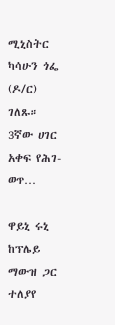ሚኒስትር ካሳሁን ጎፌ (ዶ/ር) ገለጹ። 3ኛው ሀገር አቀፍ የሕገ-ወጥ…

ዋይኒ ሩኒ ከፕሌይ ማውዝ ጋር ተለያየ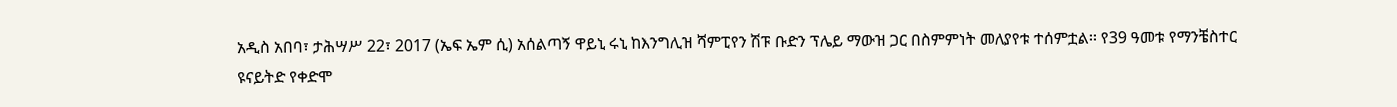አዲስ አበባ፣ ታሕሣሥ 22፣ 2017 (ኤፍ ኤም ሲ) አሰልጣኝ ዋይኒ ሩኒ ከእንግሊዝ ሻምፒየን ሽፑ ቡድን ፕሌይ ማውዝ ጋር በስምምነት መለያየቱ ተሰምቷል፡፡ የ39 ዓመቱ የማንቼስተር ዩናይትድ የቀድሞ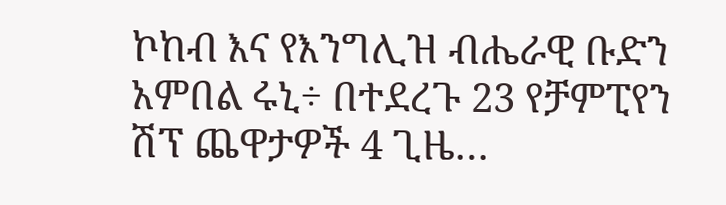ኮከብ እና የእንግሊዝ ብሔራዊ ቡድን አምበል ሩኒ÷ በተደረጉ 23 የቻምፒየን ሽፕ ጨዋታዎች 4 ጊዜ…